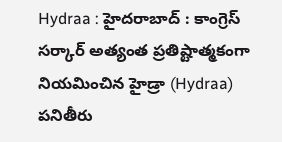Hydraa : హైదరాబాద్ : కాంగ్రెస్ సర్కార్ అత్యంత ప్రతిష్టాత్మకంగా నియమించిన హైడ్రా (Hydraa) పనితీరు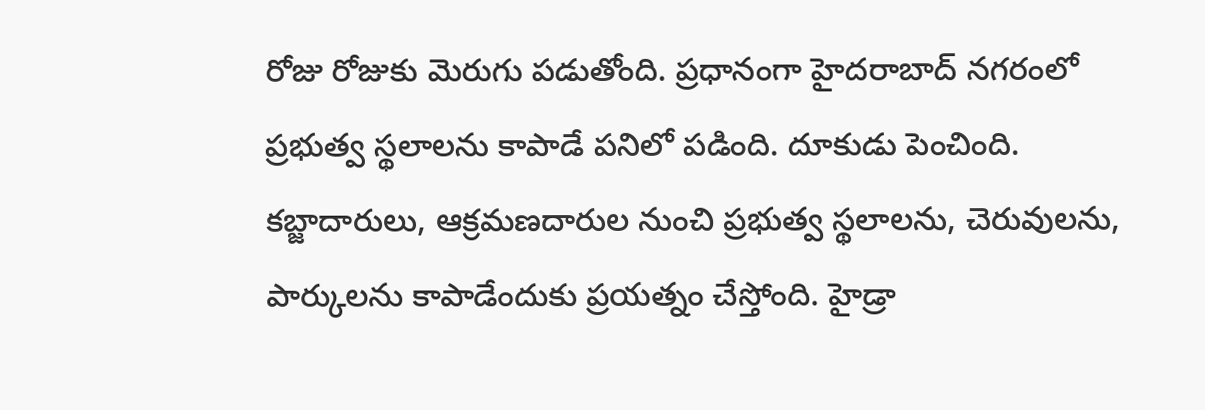రోజు రోజుకు మెరుగు పడుతోంది. ప్రధానంగా హైదరాబాద్ నగరంలో ప్రభుత్వ స్థలాలను కాపాడే పనిలో పడింది. దూకుడు పెంచింది. కబ్జాదారులు, ఆక్రమణదారుల నుంచి ప్రభుత్వ స్థలాలను, చెరువులను, పార్కులను కాపాడేందుకు ప్రయత్నం చేస్తోంది. హైడ్రా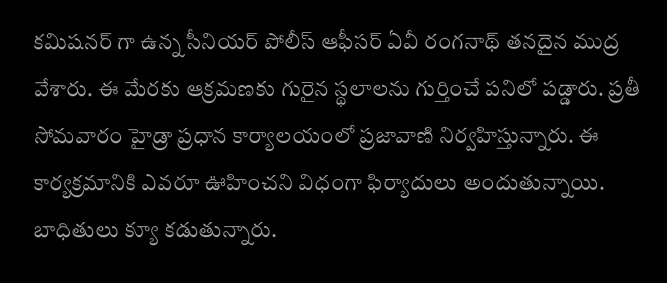కమిషనర్ గా ఉన్న సీనియర్ పోలీస్ ఆఫీసర్ ఏవీ రంగనాథ్ తనదైన ముద్ర వేశారు. ఈ మేరకు ఆక్రమణకు గురైన స్థలాలను గుర్తించే పనిలో పడ్డారు. ప్రతీ సోమవారం హైడ్రా ప్రధాన కార్యాలయంలో ప్రజావాణి నిర్వహిస్తున్నారు. ఈ కార్యక్రమానికి ఎవరూ ఊహించని విధంగా ఫిర్యాదులు అందుతున్నాయి. బాధితులు క్యూ కడుతున్నారు.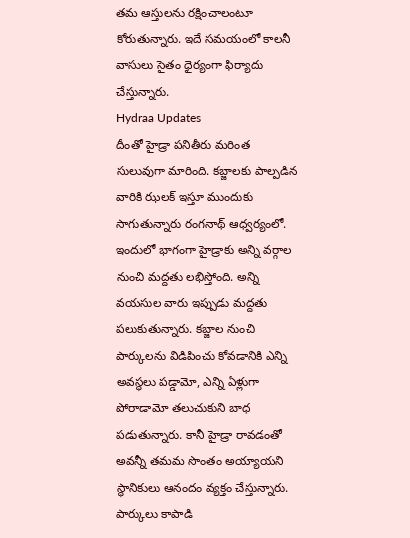తమ ఆస్తులను రక్షించాలంటూ కోరుతున్నారు. ఇదే సమయంలో కాలనీ వాసులు సైతం ధైర్యంగా ఫిర్యాదు చేస్తున్నారు.
Hydraa Updates
దీంతో హైడ్రా పనితీరు మరింత సులువుగా మారింది. కబ్జాలకు పాల్పడిన వారికి ఝలక్ ఇస్తూ ముందుకు సాగుతున్నారు రంగనాథ్ ఆధ్వర్యంలో. ఇందులో భాగంగా హైడ్రాకు అన్ని వర్గాల నుంచి మద్దతు లభిస్తోంది. అన్ని వయసుల వారు ఇప్పుడు మద్దతు పలుకుతున్నారు. కబ్జాల నుంచి పార్కులను విడిపించు కోవడానికి ఎన్ని అవస్థలు పడ్డామో, ఎన్ని ఏళ్లుగా పోరాడామో తలుచుకుని బాధ పడుతున్నారు. కానీ హైడ్రా రావడంతో అవన్నీ తమమ సొంతం అయ్యాయని స్థానికులు ఆనందం వ్యక్తం చేస్తున్నారు. పార్కులు కాపాడి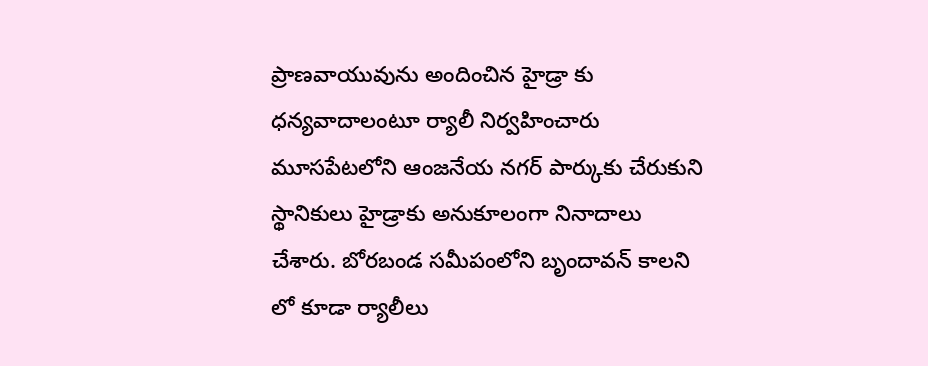ప్రాణవాయువును అందించిన హైడ్రా కు ధన్యవాదాలంటూ ర్యాలీ నిర్వహించారు మూసపేటలోని ఆంజనేయ నగర్ పార్కుకు చేరుకుని స్థానికులు హైడ్రాకు అనుకూలంగా నినాదాలు చేశారు. బోరబండ సమీపంలోని బృందావన్ కాలని లో కూడా ర్యాలీలు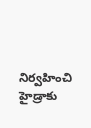నిర్వహించి హైడ్రాకు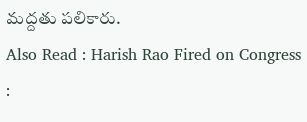మద్దతు పలికారు.
Also Read : Harish Rao Fired on Congress :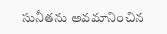సునీతను అవమానించిన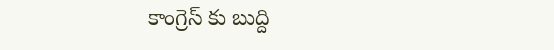కాంగ్రెస్ కు బుద్ది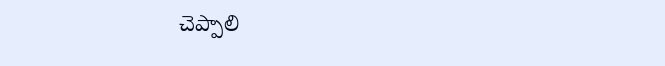చెప్పాలి